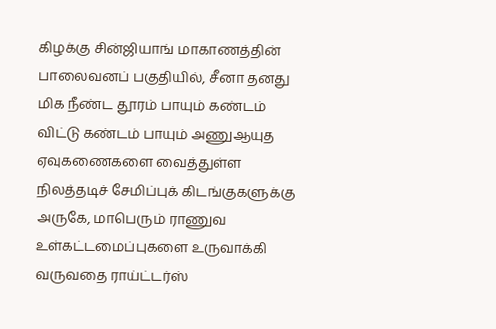கிழக்கு சின்ஜியாங் மாகாணத்தின் பாலைவனப் பகுதியில், சீனா தனது மிக நீண்ட தூரம் பாயும் கண்டம் விட்டு கண்டம் பாயும் அணுஆயுத ஏவுகணைகளை வைத்துள்ள நிலத்தடிச் சேமிப்புக் கிடங்குகளுக்கு அருகே, மாபெரும் ராணுவ உள்கட்டமைப்புகளை உருவாக்கி வருவதை ராய்ட்டர்ஸ்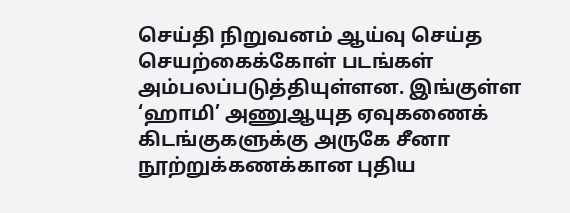செய்தி நிறுவனம் ஆய்வு செய்த செயற்கைக்கோள் படங்கள் அம்பலப்படுத்தியுள்ளன. இங்குள்ள ‘ஹாமி’ அணுஆயுத ஏவுகணைக் கிடங்குகளுக்கு அருகே சீனா நூற்றுக்கணக்கான புதிய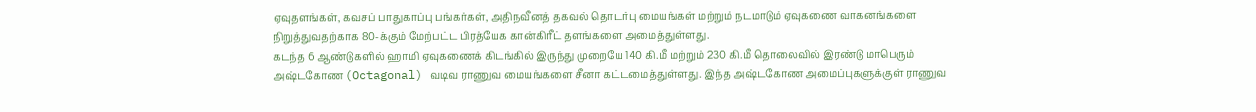ஏவுதளங்கள், கவசப் பாதுகாப்பு பங்கர்கள், அதிநவீனத் தகவல் தொடர்பு மையங்கள் மற்றும் நடமாடும் ஏவுகணை வாகனங்களை நிறுத்துவதற்காக 80-க்கும் மேற்பட்ட பிரத்யேக கான்கிரீட் தளங்களை அமைத்துள்ளது.
கடந்த 6 ஆண்டுகளில் ஹாமி ஏவுகணைக் கிடங்கில் இருந்து முறையே 140 கி.மீ மற்றும் 230 கி.மீ தொலைவில் இரண்டு மாபெரும் அஷ்டகோண (Octagonal) வடிவ ராணுவ மையங்களை சீனா கட்டமைத்துள்ளது. இந்த அஷ்டகோண அமைப்புகளுக்குள் ராணுவ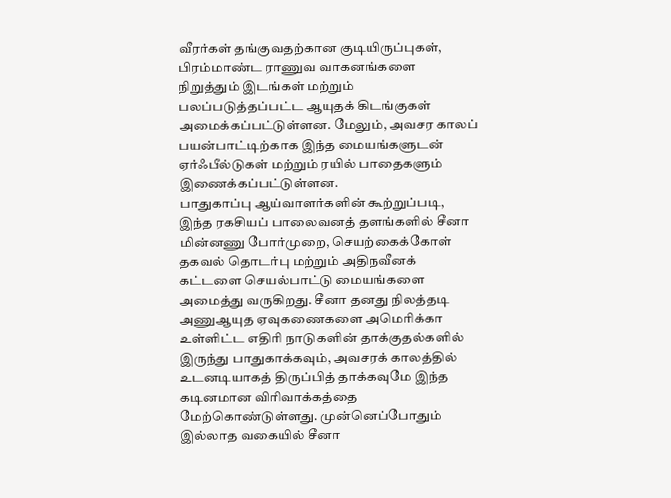வீரர்கள் தங்குவதற்கான குடியிருப்புகள், பிரம்மாண்ட ராணுவ வாகனங்களை நிறுத்தும் இடங்கள் மற்றும் பலப்படுத்தப்பட்ட ஆயுதக் கிடங்குகள் அமைக்கப்பட்டுள்ளன. மேலும், அவசர காலப் பயன்பாட்டிற்காக இந்த மையங்களுடன் ஏர்ஃபீல்டுகள் மற்றும் ரயில் பாதைகளும் இணைக்கப்பட்டுள்ளன.
பாதுகாப்பு ஆய்வாளர்களின் கூற்றுப்படி, இந்த ரகசியப் பாலைவனத் தளங்களில் சீனா மின்னணு போர்முறை, செயற்கைக்கோள் தகவல் தொடர்பு மற்றும் அதிநவீனக் கட்டளை செயல்பாட்டு மையங்களை அமைத்து வருகிறது. சீனா தனது நிலத்தடி அணுஆயுத ஏவுகணைகளை அமெரிக்கா உள்ளிட்ட எதிரி நாடுகளின் தாக்குதல்களில் இருந்து பாதுகாக்கவும், அவசரக் காலத்தில் உடனடியாகத் திருப்பித் தாக்கவுமே இந்த கடினமான விரிவாக்கத்தை மேற்கொண்டுள்ளது. முன்னெப்போதும் இல்லாத வகையில் சீனா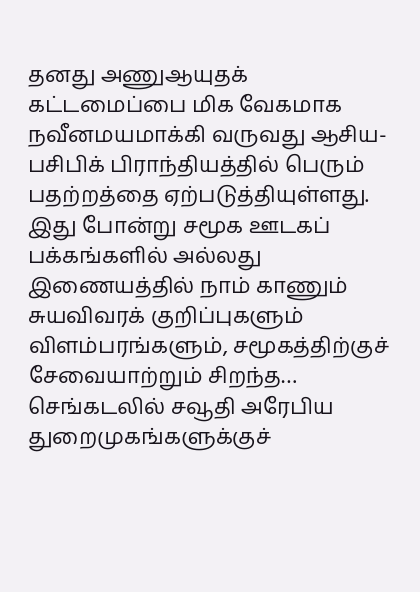தனது அணுஆயுதக் கட்டமைப்பை மிக வேகமாக நவீனமயமாக்கி வருவது ஆசிய-பசிபிக் பிராந்தியத்தில் பெரும் பதற்றத்தை ஏற்படுத்தியுள்ளது.
இது போன்று சமூக ஊடகப் பக்கங்களில் அல்லது இணையத்தில் நாம் காணும் சுயவிவரக் குறிப்புகளும் விளம்பரங்களும், சமூகத்திற்குச் சேவையாற்றும் சிறந்த…
செங்கடலில் சவூதி அரேபிய துறைமுகங்களுக்குச்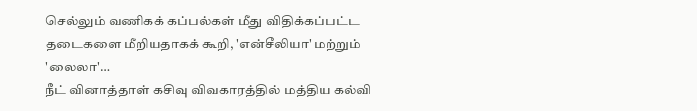செல்லும் வணிகக் கப்பல்கள் மீது விதிக்கப்பட்ட தடைகளை மீறியதாகக் கூறி, 'என்சீலியா' மற்றும் 'லைலா'…
நீட் வினாத்தாள் கசிவு விவகாரத்தில் மத்திய கல்வி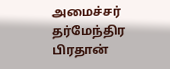அமைச்சர் தர்மேந்திர பிரதான்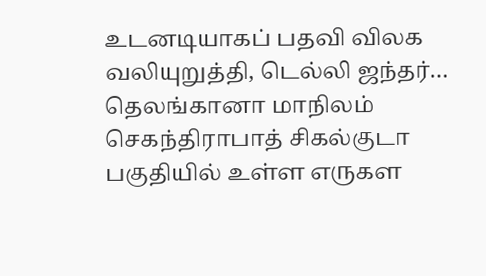உடனடியாகப் பதவி விலக வலியுறுத்தி, டெல்லி ஜந்தர்…
தெலங்கானா மாநிலம் செகந்திராபாத் சிகல்குடா பகுதியில் உள்ள எருகள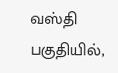வஸ்தி பகுதியில்,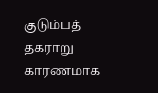குடும்பத் தகராறு காரணமாக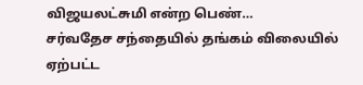விஜயலட்சுமி என்ற பெண்…
சர்வதேச சந்தையில் தங்கம் விலையில் ஏற்பட்ட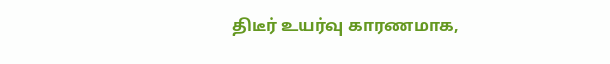திடீர் உயர்வு காரணமாக,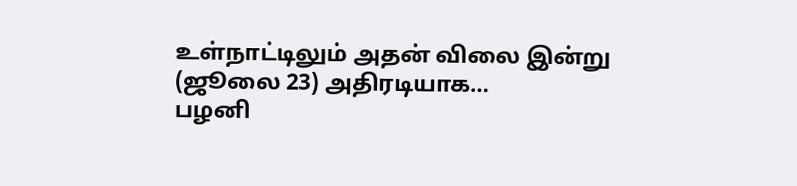உள்நாட்டிலும் அதன் விலை இன்று (ஜூலை 23) அதிரடியாக…
பழனி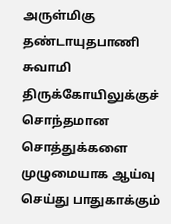அருள்மிகு தண்டாயுதபாணி சுவாமி திருக்கோயிலுக்குச் சொந்தமான சொத்துக்களை முழுமையாக ஆய்வு செய்து பாதுகாக்கும்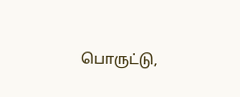பொருட்டு,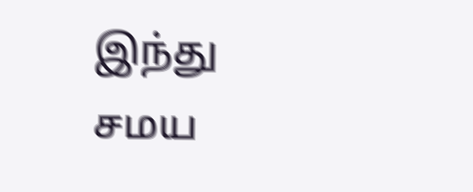இந்து சமய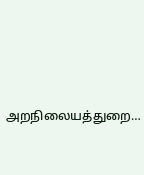அறநிலையத்துறை…